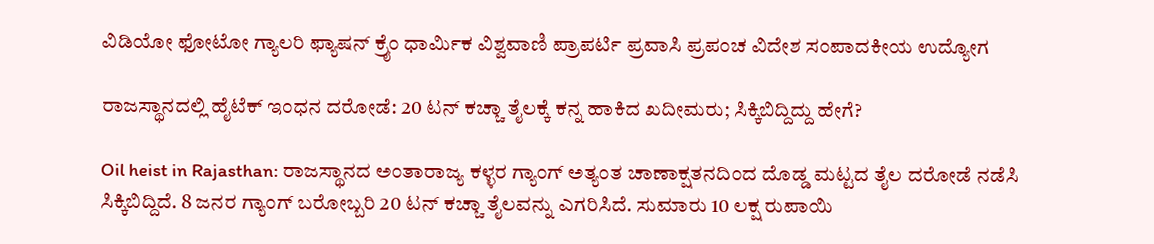ವಿಡಿಯೋ ಫೋಟೋ ಗ್ಯಾಲರಿ ಫ್ಯಾಷನ್ ಕ್ರೈಂ ಧಾರ್ಮಿಕ ವಿಶ್ವವಾಣಿ ಪ್ರಾಪರ್ಟಿ ಪ್ರವಾಸಿ ಪ್ರಪಂಚ ವಿದೇಶ ಸಂಪಾದಕೀಯ ಉದ್ಯೋಗ

ರಾಜಸ್ಥಾನದಲ್ಲಿ ಹೈಟೆಕ್ ಇಂಧನ ದರೋಡೆ: 20 ಟನ್ ಕಚ್ಚಾ ತೈಲಕ್ಕೆ ಕನ್ನ ಹಾಕಿದ ಖದೀಮರು; ಸಿಕ್ಕಿಬಿದ್ದಿದ್ದು ಹೇಗೆ?

Oil heist in Rajasthan: ರಾಜಸ್ಥಾನದ ಅಂತಾರಾಜ್ಯ ಕಳ್ಳರ ಗ್ಯಾಂಗ್ ಅತ್ಯಂತ ಚಾಣಾಕ್ಷತನದಿಂದ ದೊಡ್ಡ ಮಟ್ಟದ ತೈಲ ದರೋಡೆ ನಡೆಸಿ ಸಿಕ್ಕಿಬಿದ್ದಿದೆ. 8 ಜನರ ಗ್ಯಾಂಗ್ ಬರೋಬ್ಬರಿ 20 ಟನ್ ಕಚ್ಚಾ ತೈಲವನ್ನು ಎಗರಿಸಿದೆ. ಸುಮಾರು 10 ಲಕ್ಷ ರುಪಾಯಿ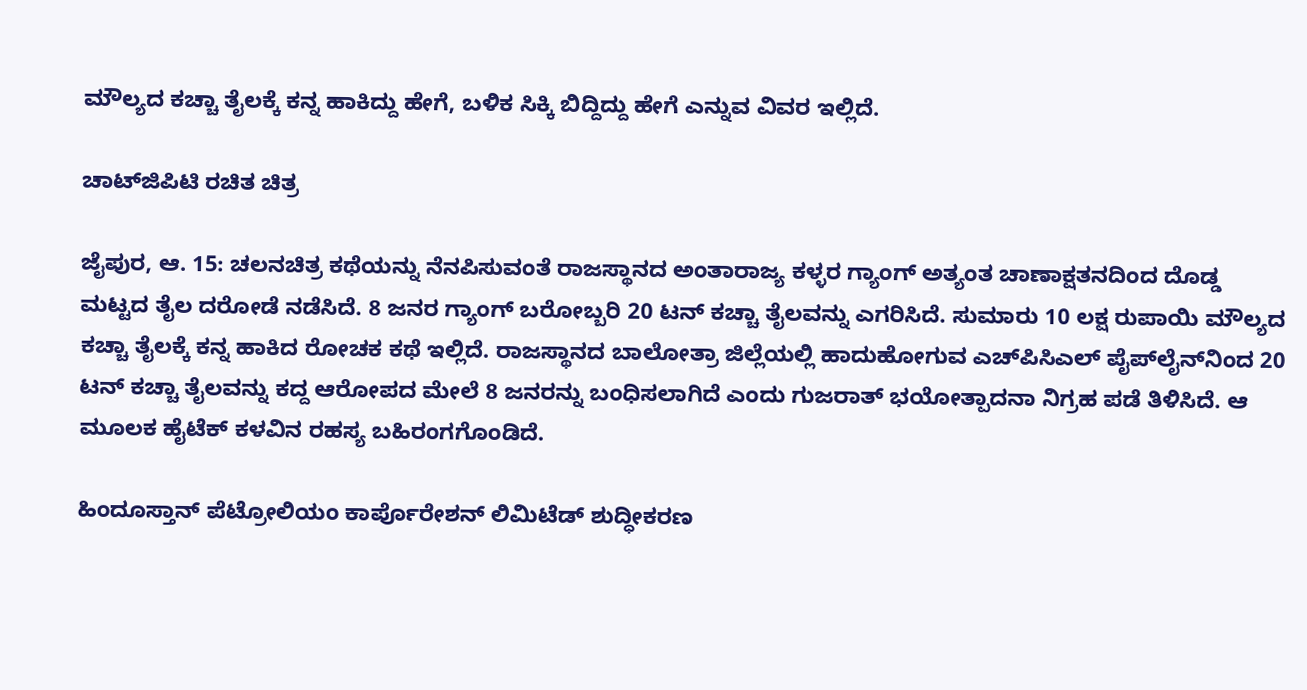ಮೌಲ್ಯದ ಕಚ್ಚಾ ತೈಲಕ್ಕೆ ಕನ್ನ ಹಾಕಿದ್ದು ಹೇಗೆ, ಬಳಿಕ ಸಿಕ್ಕಿ ಬಿದ್ದಿದ್ದು ಹೇಗೆ ಎನ್ನುವ ವಿವರ ಇಲ್ಲಿದೆ.

ಚಾಟ್‌ಜಿಪಿಟಿ ರಚಿತ ಚಿತ್ರ

ಜೈಪುರ, ಆ. 15: ಚಲನಚಿತ್ರ ಕಥೆಯನ್ನು ನೆನಪಿಸುವಂತೆ ರಾಜಸ್ಥಾನದ ಅಂತಾರಾಜ್ಯ ಕಳ್ಳರ ಗ್ಯಾಂಗ್ ಅತ್ಯಂತ ಚಾಣಾಕ್ಷತನದಿಂದ ದೊಡ್ಡ ಮಟ್ಟದ ತೈಲ ದರೋಡೆ ನಡೆಸಿದೆ. 8 ಜನರ ಗ್ಯಾಂಗ್ ಬರೋಬ್ಬರಿ 20 ಟನ್ ಕಚ್ಚಾ ತೈಲವನ್ನು ಎಗರಿಸಿದೆ. ಸುಮಾರು 10 ಲಕ್ಷ ರುಪಾಯಿ ಮೌಲ್ಯದ ಕಚ್ಚಾ ತೈಲಕ್ಕೆ ಕನ್ನ ಹಾಕಿದ ರೋಚಕ ಕಥೆ ಇಲ್ಲಿದೆ. ರಾಜಸ್ಥಾನದ ಬಾಲೋತ್ರಾ ಜಿಲ್ಲೆಯಲ್ಲಿ ಹಾದುಹೋಗುವ ಎಚ್‌ಪಿಸಿಎಲ್ ಪೈಪ್‌ಲೈನ್‌ನಿಂದ 20 ಟನ್ ಕಚ್ಚಾ ತೈಲವನ್ನು ಕದ್ದ ಆರೋಪದ ಮೇಲೆ 8 ಜನರನ್ನು ಬಂಧಿಸಲಾಗಿದೆ ಎಂದು ಗುಜರಾತ್ ಭಯೋತ್ಪಾದನಾ ನಿಗ್ರಹ ಪಡೆ ತಿಳಿಸಿದೆ. ಆ ಮೂಲಕ ಹೈಟೆಕ್‌ ಕಳವಿನ ರಹಸ್ಯ ಬಹಿರಂಗಗೊಂಡಿದೆ.

ಹಿಂದೂಸ್ತಾನ್ ಪೆಟ್ರೋಲಿಯಂ ಕಾರ್ಪೊರೇಶನ್ ಲಿಮಿಟೆಡ್ ಶುದ್ಧೀಕರಣ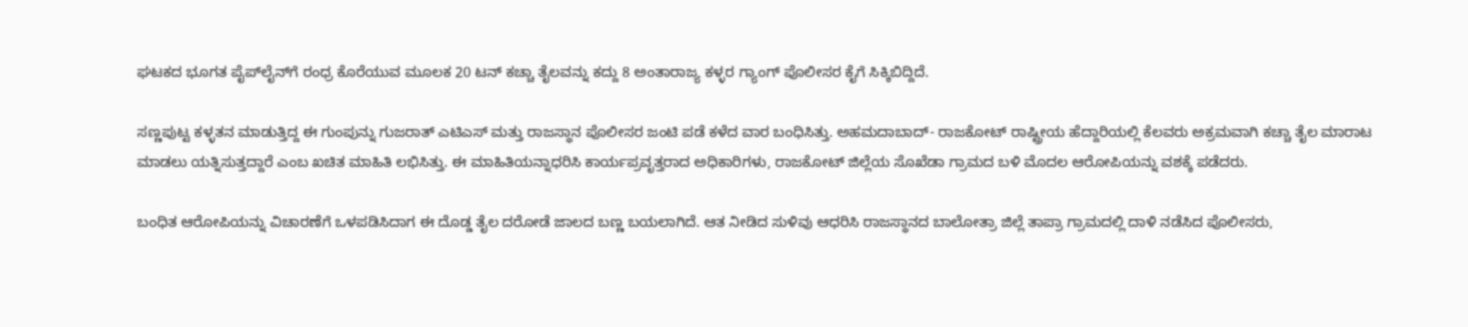ಘಟಕದ ಭೂಗತ ಪೈಪ್‌ಲೈನ್‌ಗೆ ರಂಧ್ರ ಕೊರೆಯುವ ಮೂಲಕ 20 ಟನ್ ಕಚ್ಚಾ ತೈಲವನ್ನು ಕದ್ದು 8 ಅಂತಾರಾಜ್ಯ ಕಳ್ಳರ ಗ್ಯಾಂಗ್ ಪೊಲೀಸರ ಕೈಗೆ ಸಿಕ್ಕಿಬಿದ್ದಿದೆ.

ಸಣ್ಣಪುಟ್ಟ ಕಳ್ಳತನ ಮಾಡುತ್ತಿದ್ದ ಈ ಗುಂಪುನ್ನು ಗುಜರಾತ್ ಎಟಿಎಸ್ ಮತ್ತು ರಾಜಸ್ಥಾನ ಪೊಲೀಸರ ಜಂಟಿ ಪಡೆ ಕಳೆದ ವಾರ ಬಂಧಿಸಿತ್ತು. ಅಹಮದಾಬಾದ್- ರಾಜಕೋಟ್ ರಾಷ್ಟ್ರೀಯ ಹೆದ್ದಾರಿಯಲ್ಲಿ ಕೆಲವರು ಅಕ್ರಮವಾಗಿ ಕಚ್ಚಾ ತೈಲ ಮಾರಾಟ ಮಾಡಲು ಯತ್ನಿಸುತ್ತದ್ದಾರೆ ಎಂಬ ಖಚಿತ ಮಾಹಿತಿ ಲಭಿಸಿತ್ತು. ಈ ಮಾಹಿತಿಯನ್ನಾಧರಿಸಿ ಕಾರ್ಯಪ್ರವೃತ್ತರಾದ ಅಧಿಕಾರಿಗಳು, ರಾಜಕೋಟ್ ಜಿಲ್ಲೆಯ ಸೊಖೆಡಾ ಗ್ರಾಮದ ಬಳಿ ಮೊದಲ ಆರೋಪಿಯನ್ನು ವಶಕ್ಕೆ ಪಡೆದರು.

ಬಂಧಿತ ಆರೋಪಿಯನ್ನು ವಿಚಾರಣೆಗೆ ಒಳಪಡಿಸಿದಾಗ ಈ ದೊಡ್ಡ ತೈಲ ದರೋಡೆ ಜಾಲದ ಬಣ್ಣ ಬಯಲಾಗಿದೆ. ಆತ ನೀಡಿದ ಸುಳಿವು ಆಧರಿಸಿ ರಾಜಸ್ಥಾನದ ಬಾಲೋತ್ರಾ ಜಿಲ್ಲೆ ತಾಪ್ರಾ ಗ್ರಾಮದಲ್ಲಿ ದಾಳಿ ನಡೆಸಿದ ಪೊಲೀಸರು,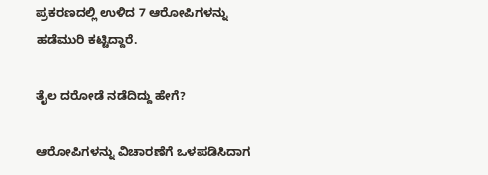ಪ್ರಕರಣದಲ್ಲಿ ಉಳಿದ 7 ಆರೋಪಿಗಳನ್ನು ಹಡೆಮುರಿ ಕಟ್ಟಿದ್ದಾರೆ.

ತೈಲ ದರೋಡೆ ನಡೆದಿದ್ದು ಹೇಗೆ?

ಆರೋಪಿಗಳನ್ನು ವಿಚಾರಣೆಗೆ ಒಳಪಡಿಸಿದಾಗ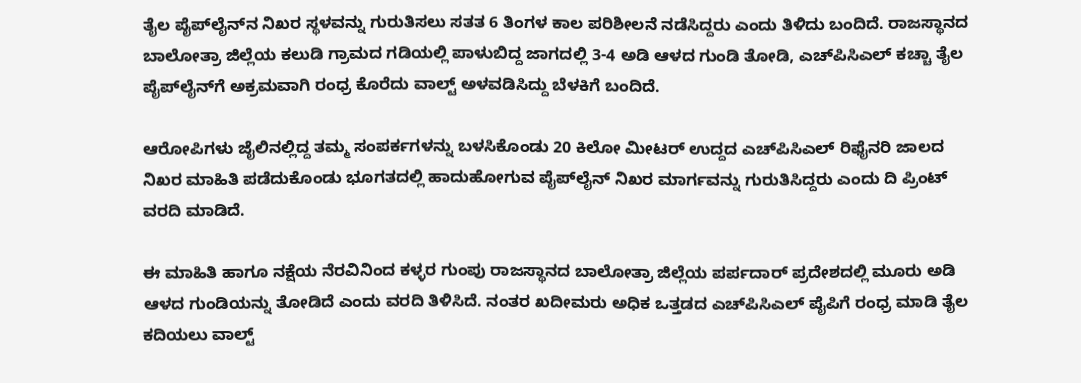ತೈಲ ಪೈಪ್‌ಲೈನ್‌ನ ನಿಖರ ಸ್ಥಳವನ್ನು ಗುರುತಿಸಲು ಸತತ 6 ತಿಂಗಳ ಕಾಲ ಪರಿಶೀಲನೆ ನಡೆಸಿದ್ದರು ಎಂದು ತಿಳಿದು ಬಂದಿದೆ. ರಾಜಸ್ಥಾನದ ಬಾಲೋತ್ರಾ ಜಿಲ್ಲೆಯ ಕಲುಡಿ ಗ್ರಾಮದ ಗಡಿಯಲ್ಲಿ ಪಾಳುಬಿದ್ದ ಜಾಗದಲ್ಲಿ 3-4 ಅಡಿ ಆಳದ ಗುಂಡಿ ತೋಡಿ, ಎಚ್‌ಪಿಸಿಎಲ್ ಕಚ್ಚಾ ತೈಲ ಪೈಪ್‌ಲೈನ್‌ಗೆ ಅಕ್ರಮವಾಗಿ ರಂಧ್ರ ಕೊರೆದು ವಾಲ್ಟ್ ಅಳವಡಿಸಿದ್ದು ಬೆಳಕಿಗೆ ಬಂದಿದೆ.

ಆರೋಪಿಗಳು ಜೈಲಿನಲ್ಲಿದ್ದ ತಮ್ಮ ಸಂಪರ್ಕಗಳನ್ನು ಬಳಸಿಕೊಂಡು 20 ಕಿಲೋ ಮೀಟರ್ ಉದ್ದದ ಎಚ್‌ಪಿಸಿಎಲ್ ರಿಫೈನರಿ ಜಾಲದ ನಿಖರ ಮಾಹಿತಿ ಪಡೆದುಕೊಂಡು ಭೂಗತದಲ್ಲಿ ಹಾದುಹೋಗುವ ಪೈಪ್‌ಲೈನ್ ನಿಖರ ಮಾರ್ಗವನ್ನು ಗುರುತಿಸಿದ್ದರು ಎಂದು ದಿ ಪ್ರಿಂಟ್ ವರದಿ ಮಾಡಿದೆ.

ಈ ಮಾಹಿತಿ ಹಾಗೂ ನಕ್ಷೆಯ ನೆರವಿನಿಂದ ಕಳ್ಳರ ಗುಂಪು ರಾಜಸ್ಥಾನದ ಬಾಲೋತ್ರಾ ಜಿಲ್ಲೆಯ ಪರ್ಪದಾರ್ ಪ್ರದೇಶದಲ್ಲಿ ಮೂರು ಅಡಿ ಆಳದ ಗುಂಡಿಯನ್ನು ತೋಡಿದೆ ಎಂದು ವರದಿ ತಿಳಿಸಿದೆ. ನಂತರ ಖದೀಮರು ಅಧಿಕ ಒತ್ತಡದ ಎಚ್‌ಪಿಸಿಎಲ್ ಪೈಪಿಗೆ ರಂಧ್ರ ಮಾಡಿ ತೈಲ ಕದಿಯಲು ವಾಲ್ಟ್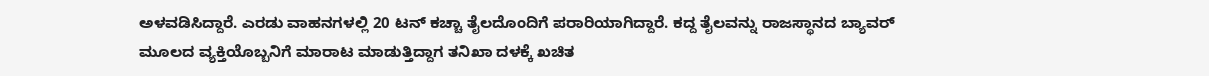ಅಳವಡಿಸಿದ್ದಾರೆ. ಎರಡು ವಾಹನಗಳಲ್ಲಿ 20 ಟನ್ ಕಚ್ಚಾ ತೈಲದೊಂದಿಗೆ ಪರಾರಿಯಾಗಿದ್ದಾರೆ. ಕದ್ದ ತೈಲವನ್ನು ರಾಜಸ್ಥಾನದ ಬ್ಯಾವರ್ ಮೂಲದ ವ್ಯಕ್ತಿಯೊಬ್ಬನಿಗೆ ಮಾರಾಟ ಮಾಡುತ್ತಿದ್ದಾಗ ತನಿಖಾ ದಳಕ್ಕೆ ಖಚಿತ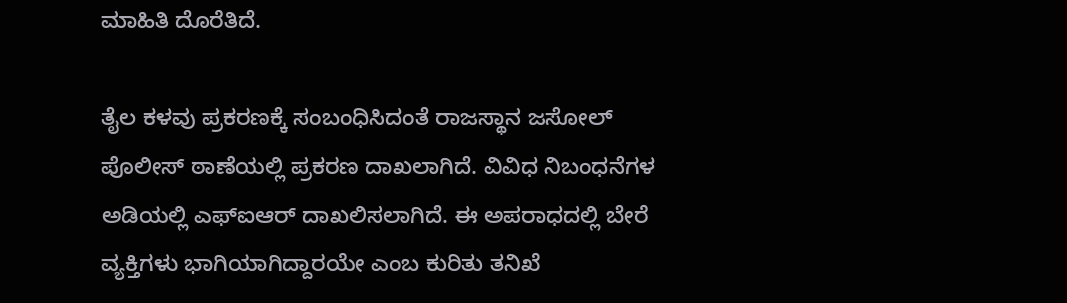ಮಾಹಿತಿ ದೊರೆತಿದೆ.

ತೈಲ ಕಳವು ಪ್ರಕರಣಕ್ಕೆ ಸಂಬಂಧಿಸಿದಂತೆ ರಾಜಸ್ಥಾನ ಜಸೋಲ್ ಪೊಲೀಸ್ ಠಾಣೆಯಲ್ಲಿ ಪ್ರಕರಣ ದಾಖಲಾಗಿದೆ. ವಿವಿಧ ನಿಬಂಧನೆಗಳ ಅಡಿಯಲ್ಲಿ ಎಫ್‌ಐಆರ್ ದಾಖಲಿಸಲಾಗಿದೆ. ಈ ಅಪರಾಧದಲ್ಲಿ ಬೇರೆ ವ್ಯಕ್ತಿಗಳು ಭಾಗಿಯಾಗಿದ್ದಾರಯೇ ಎಂಬ ಕುರಿತು ತನಿಖೆ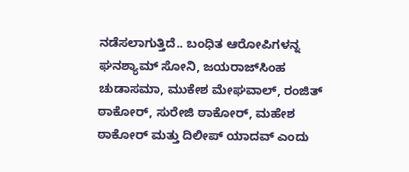ನಡೆಸಲಾಗುತ್ತಿದೆ.. ಬಂಧಿತ ಆರೋಪಿಗಳನ್ನ ಘನಶ್ಯಾಮ್ ಸೋನಿ, ಜಯರಾಜ್‌ಸಿಂಹ ಚುಡಾಸಮಾ, ಮುಕೇಶ ಮೇಘವಾಲ್, ರಂಜಿತ್ ಠಾಕೋರ್, ಸುರೇಜಿ ಠಾಕೋರ್, ಮಹೇಶ ಠಾಕೋರ್ ಮತ್ತು ದಿಲೀಪ್ ಯಾದವ್ ಎಂದು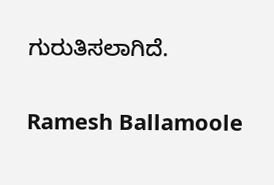ಗುರುತಿಸಲಾಗಿದೆ.

Ramesh Ballamoole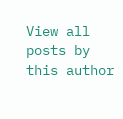View all posts by this author